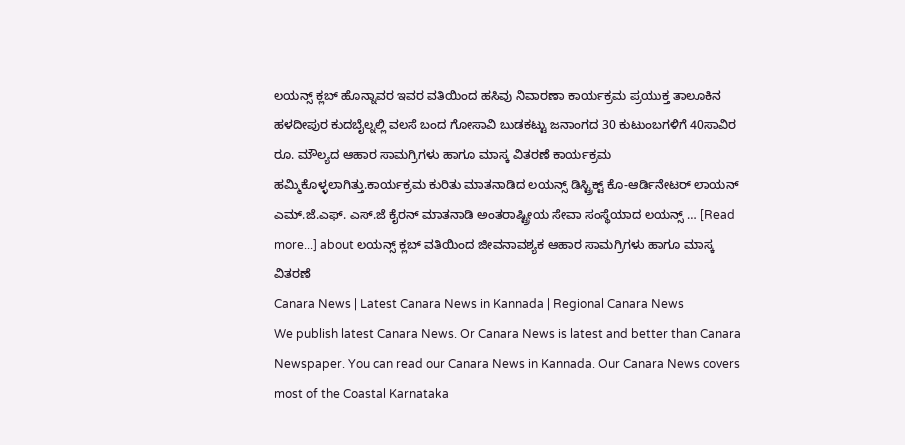ಲಯನ್ಸ್ ಕ್ಲಬ್ ಹೊನ್ನಾವರ ಇವರ ವತಿಯಿಂದ ಹಸಿವು ನಿವಾರಣಾ ಕಾರ್ಯಕ್ರಮ ಪ್ರಯುಕ್ತ ತಾಲೂಕಿನ ಹಳದೀಪುರ ಕುದಬೈಲ್ನಲ್ಲಿ ವಲಸೆ ಬಂದ ಗೋಸಾವಿ ಬುಡಕಟ್ಟು ಜನಾಂಗದ 30 ಕುಟುಂಬಗಳಿಗೆ 40ಸಾವಿರ ರೂ. ಮೌಲ್ಯದ ಆಹಾರ ಸಾಮಗ್ರಿಗಳು ಹಾಗೂ ಮಾಸ್ಕ ವಿತರಣೆ ಕಾರ್ಯಕ್ರಮ ಹಮ್ಮಿಕೊಳ್ಳಲಾಗಿತ್ತು.ಕಾರ್ಯಕ್ರಮ ಕುರಿತು ಮಾತನಾಡಿದ ಲಯನ್ಸ್ ಡಿಸ್ಟ್ರಿಕ್ಟ್ ಕೊ-ಆರ್ಡಿನೇಟರ್ ಲಾಯನ್ ಎಮ್.ಜೆ.ಎಫ್. ಎಸ್.ಜೆ ಕೈರನ್ ಮಾತನಾಡಿ ಅಂತರಾಷ್ಟ್ರೀಯ ಸೇವಾ ಸಂಸ್ಥೆಯಾದ ಲಯನ್ಸ್ … [Read more...] about ಲಯನ್ಸ್ ಕ್ಲಬ್ ವತಿಯಿಂದ ಜೀವನಾವಶ್ಯಕ ಆಹಾರ ಸಾಮಗ್ರಿಗಳು ಹಾಗೂ ಮಾಸ್ಕ ವಿತರಣೆ
Canara News | Latest Canara News in Kannada | Regional Canara News
We publish latest Canara News. Or Canara News is latest and better than Canara Newspaper. You can read our Canara News in Kannada. Our Canara News covers most of the Coastal Karnataka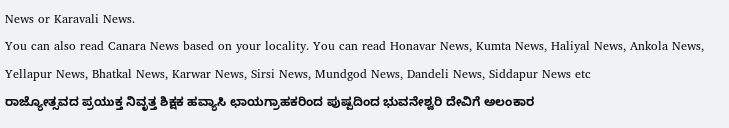News or Karavali News.
You can also read Canara News based on your locality. You can read Honavar News, Kumta News, Haliyal News, Ankola News, Yellapur News, Bhatkal News, Karwar News, Sirsi News, Mundgod News, Dandeli News, Siddapur News etc
ರಾಜ್ಯೋತ್ಸವದ ಪ್ರಯುಕ್ತ ನಿವೃತ್ತ ಶಿಕ್ಷಕ ಹವ್ಯಾಸಿ ಛಾಯಗ್ರಾಹಕರಿಂದ ಪುಷ್ಪದಿಂದ ಭುವನೇಶ್ವರಿ ದೇವಿಗೆ ಅಲಂಕಾರ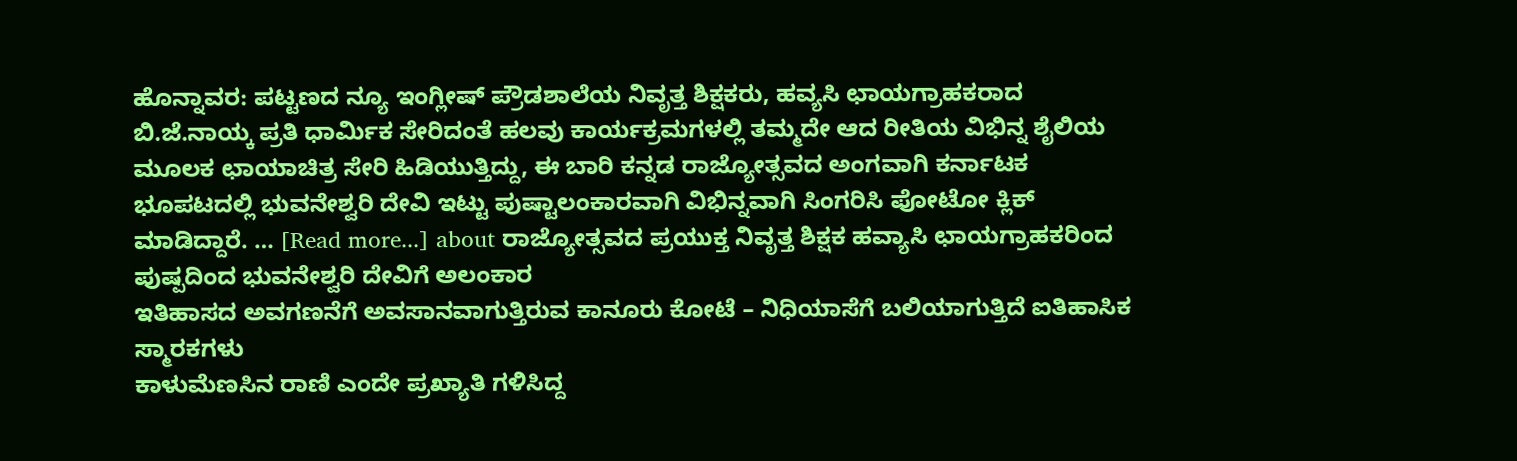ಹೊನ್ನಾವರ: ಪಟ್ಟಣದ ನ್ಯೂ ಇಂಗ್ಲೀಷ್ ಪ್ರೌಡಶಾಲೆಯ ನಿವೃತ್ತ ಶಿಕ್ಷಕರು, ಹವ್ಯಸಿ ಛಾಯಗ್ರಾಹಕರಾದ ಬಿ.ಜೆ.ನಾಯ್ಕ ಪ್ರತಿ ಧಾರ್ಮಿಕ ಸೇರಿದಂತೆ ಹಲವು ಕಾರ್ಯಕ್ರಮಗಳಲ್ಲಿ ತಮ್ಮದೇ ಆದ ರೀತಿಯ ವಿಭಿನ್ನ ಶೈಲಿಯ ಮೂಲಕ ಛಾಯಾಚಿತ್ರ ಸೇರಿ ಹಿಡಿಯುತ್ತಿದ್ದು, ಈ ಬಾರಿ ಕನ್ನಡ ರಾಜ್ಯೋತ್ಸವದ ಅಂಗವಾಗಿ ಕರ್ನಾಟಕ ಭೂಪಟದಲ್ಲಿ ಭುವನೇಶ್ವರಿ ದೇವಿ ಇಟ್ಟು ಪುಷ್ಟಾಲಂಕಾರವಾಗಿ ವಿಭಿನ್ನವಾಗಿ ಸಿಂಗರಿಸಿ ಪೋಟೋ ಕ್ಲಿಕ್ ಮಾಡಿದ್ದಾರೆ. … [Read more...] about ರಾಜ್ಯೋತ್ಸವದ ಪ್ರಯುಕ್ತ ನಿವೃತ್ತ ಶಿಕ್ಷಕ ಹವ್ಯಾಸಿ ಛಾಯಗ್ರಾಹಕರಿಂದ ಪುಷ್ಪದಿಂದ ಭುವನೇಶ್ವರಿ ದೇವಿಗೆ ಅಲಂಕಾರ
ಇತಿಹಾಸದ ಅವಗಣನೆಗೆ ಅವಸಾನವಾಗುತ್ತಿರುವ ಕಾನೂರು ಕೋಟೆ – ನಿಧಿಯಾಸೆಗೆ ಬಲಿಯಾಗುತ್ತಿದೆ ಐತಿಹಾಸಿಕ ಸ್ಮಾರಕಗಳು
ಕಾಳುಮೆಣಸಿನ ರಾಣಿ ಎಂದೇ ಪ್ರಖ್ಯಾತಿ ಗಳಿಸಿದ್ದ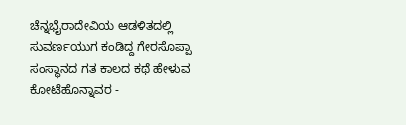ಚೆನ್ನಭೈರಾದೇವಿಯ ಆಡಳಿತದಲ್ಲಿ ಸುವರ್ಣಯುಗ ಕಂಡಿದ್ದ ಗೇರಸೊಪ್ಪಾ ಸಂಸ್ಥಾನದ ಗತ ಕಾಲದ ಕಥೆ ಹೇಳುವ ಕೋಟೆಹೊನ್ನಾವರ -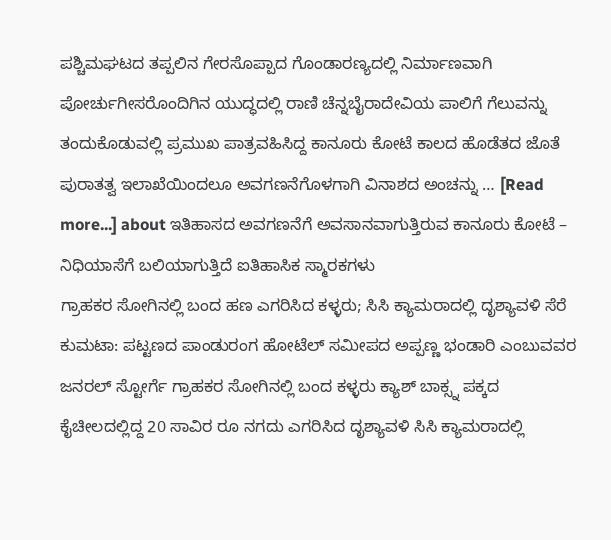ಪಶ್ಚಿಮಘಟದ ತಪ್ಪಲಿನ ಗೇರಸೊಪ್ಪಾದ ಗೊಂಡಾರಣ್ಯದಲ್ಲಿ ನಿರ್ಮಾಣವಾಗಿ ಪೋರ್ಚುಗೀಸರೊಂದಿಗಿನ ಯುದ್ಧದಲ್ಲಿ ರಾಣಿ ಚೆನ್ನಬೈರಾದೇವಿಯ ಪಾಲಿಗೆ ಗೆಲುವನ್ನು ತಂದುಕೊಡುವಲ್ಲಿ ಪ್ರಮುಖ ಪಾತ್ರವಹಿಸಿದ್ದ ಕಾನೂರು ಕೋಟೆ ಕಾಲದ ಹೊಡೆತದ ಜೊತೆ ಪುರಾತತ್ವ ಇಲಾಖೆಯಿಂದಲೂ ಅವಗಣನೆಗೊಳಗಾಗಿ ವಿನಾಶದ ಅಂಚನ್ನು … [Read more...] about ಇತಿಹಾಸದ ಅವಗಣನೆಗೆ ಅವಸಾನವಾಗುತ್ತಿರುವ ಕಾನೂರು ಕೋಟೆ – ನಿಧಿಯಾಸೆಗೆ ಬಲಿಯಾಗುತ್ತಿದೆ ಐತಿಹಾಸಿಕ ಸ್ಮಾರಕಗಳು
ಗ್ರಾಹಕರ ಸೋಗಿನಲ್ಲಿ ಬಂದ ಹಣ ಎಗರಿಸಿದ ಕಳ್ಳರು; ಸಿಸಿ ಕ್ಯಾಮರಾದಲ್ಲಿ ದೃಶ್ಯಾವಳಿ ಸೆರೆ
ಕುಮಟಾ: ಪಟ್ಟಣದ ಪಾಂಡುರಂಗ ಹೋಟೆಲ್ ಸಮೀಪದ ಅಪ್ಪಣ್ಣ ಭಂಡಾರಿ ಎಂಬುವವರ ಜನರಲ್ ಸ್ಟೋರ್ಗೆ ಗ್ರಾಹಕರ ಸೋಗಿನಲ್ಲಿ ಬಂದ ಕಳ್ಳರು ಕ್ಯಾಶ್ ಬಾಕ್ಸ್ನ ಪಕ್ಕದ ಕೈಚೀಲದಲ್ಲಿದ್ದ 20 ಸಾವಿರ ರೂ ನಗದು ಎಗರಿಸಿದ ದೃಶ್ಯಾವಳಿ ಸಿಸಿ ಕ್ಯಾಮರಾದಲ್ಲಿ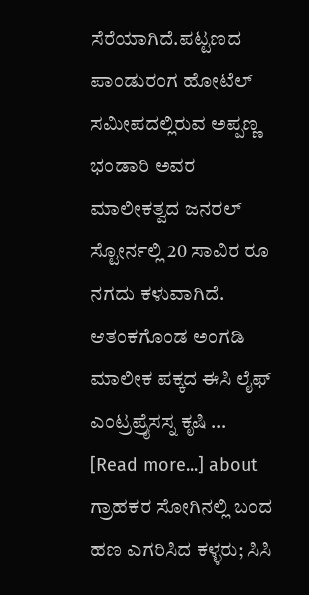ಸೆರೆಯಾಗಿದೆ.ಪಟ್ಟಣದ ಪಾಂಡುರಂಗ ಹೋಟೆಲ್ ಸಮೀಪದಲ್ಲಿರುವ ಅಪ್ಪಣ್ಣ ಭಂಡಾರಿ ಅವರ ಮಾಲೀಕತ್ವದ ಜನರಲ್ ಸ್ಟೋರ್ನಲ್ಲಿ 20 ಸಾವಿರ ರೂ ನಗದು ಕಳುವಾಗಿದೆ. ಆತಂಕಗೊಂಡ ಅಂಗಡಿ ಮಾಲೀಕ ಪಕ್ಕದ ಈಸಿ ಲೈಫ್ ಎಂಟ್ರಪ್ರೈಸಸ್ನ ಕೃಷಿ … [Read more...] about ಗ್ರಾಹಕರ ಸೋಗಿನಲ್ಲಿ ಬಂದ ಹಣ ಎಗರಿಸಿದ ಕಳ್ಳರು; ಸಿಸಿ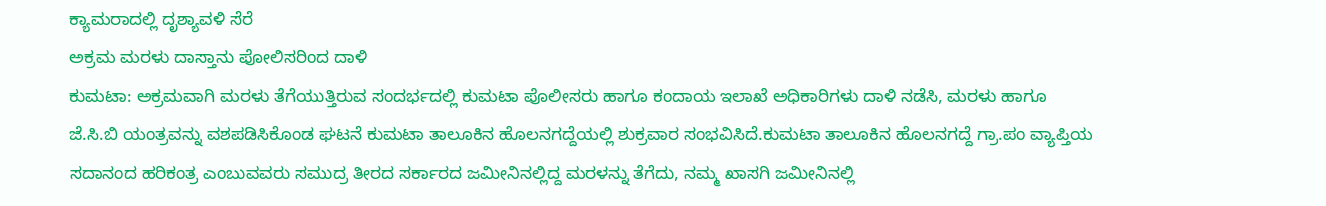ಕ್ಯಾಮರಾದಲ್ಲಿ ದೃಶ್ಯಾವಳಿ ಸೆರೆ
ಅಕ್ರಮ ಮರಳು ದಾಸ್ತಾನು ಪೋಲಿಸರಿಂದ ದಾಳಿ
ಕುಮಟಾ: ಅಕ್ರಮವಾಗಿ ಮರಳು ತೆಗೆಯುತ್ತಿರುವ ಸಂದರ್ಭದಲ್ಲಿ ಕುಮಟಾ ಪೊಲೀಸರು ಹಾಗೂ ಕಂದಾಯ ಇಲಾಖೆ ಅಧಿಕಾರಿಗಳು ದಾಳಿ ನಡೆಸಿ, ಮರಳು ಹಾಗೂ ಜೆ.ಸಿ.ಬಿ ಯಂತ್ರವನ್ನು ವಶಪಡಿಸಿಕೊಂಡ ಘಟನೆ ಕುಮಟಾ ತಾಲೂಕಿನ ಹೊಲನಗದ್ದೆಯಲ್ಲಿ ಶುಕ್ರವಾರ ಸಂಭವಿಸಿದೆ.ಕುಮಟಾ ತಾಲೂಕಿನ ಹೊಲನಗದ್ದೆ ಗ್ರಾ.ಪಂ ವ್ಯಾಪ್ತಿಯ ಸದಾನಂದ ಹರಿಕಂತ್ರ ಎಂಬುವವರು ಸಮುದ್ರ ತೀರದ ಸರ್ಕಾರದ ಜಮೀನಿನಲ್ಲಿದ್ದ ಮರಳನ್ನು ತೆಗೆದು, ನಮ್ಮ ಖಾಸಗಿ ಜಮೀನಿನಲ್ಲಿ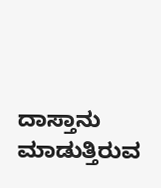ದಾಸ್ತಾನು ಮಾಡುತ್ತಿರುವ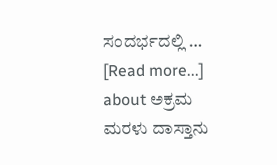ಸಂದರ್ಭದಲ್ಲಿ … [Read more...] about ಅಕ್ರಮ ಮರಳು ದಾಸ್ತಾನು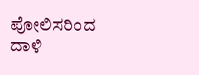ಪೋಲಿಸರಿಂದ ದಾಳಿ